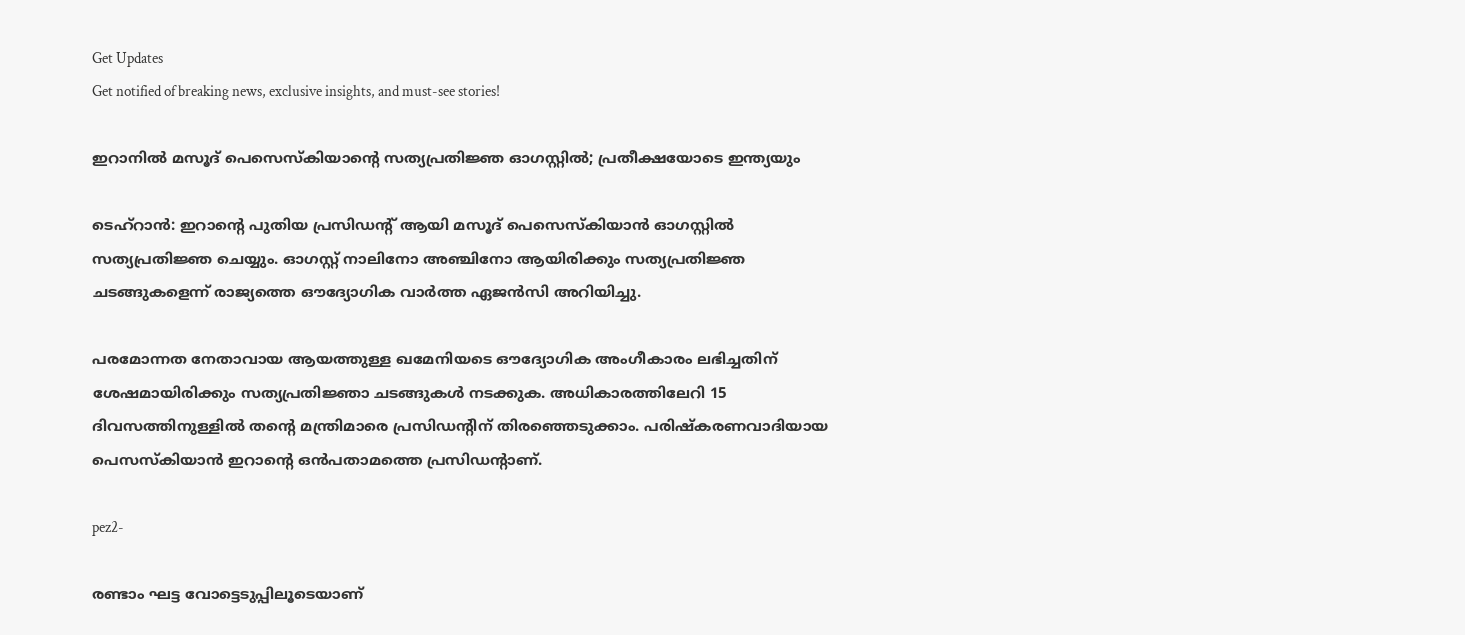Get Updates
Get notified of breaking news, exclusive insights, and must-see stories!

ഇറാനിൽ മസൂദ് പെസെസ്കിയാന്റെ സത്യപ്രതിജ്ഞ ഓഗസ്റ്റിൽ; പ്രതീക്ഷയോടെ ഇന്ത്യയും

ടെഹ്റാൻ: ഇറാന്റെ പുതിയ പ്രസിഡന്റ് ആയി മസൂദ് പെസെസ്കിയാൻ ഓഗസ്റ്റിൽ സത്യപ്രതിജ്ഞ ചെയ്യും. ഓഗസ്റ്റ് നാലിനോ അഞ്ചിനോ ആയിരിക്കും സത്യപ്രതിജ്ഞ ചടങ്ങുകളെന്ന് രാജ്യത്തെ ഔദ്യോഗിക വാർത്ത ഏജൻസി അറിയിച്ചു.

പരമോന്നത നേതാവായ ആയത്തുള്ള ഖമേനിയടെ ഔദ്യോഗിക അംഗീകാരം ലഭിച്ചതിന് ശേഷമായിരിക്കും സത്യപ്രതിജ്ഞാ ചടങ്ങുകൾ നടക്കുക. അധികാരത്തിലേറി 15 ദിവസത്തിനുള്ളിൽ തന്റെ മന്ത്രിമാരെ പ്രസിഡന്റിന് തിരഞ്ഞെടുക്കാം. പരിഷ്കരണവാദിയായ പെസസ്കിയാൻ ഇറാന്റെ ഒൻപതാമത്തെ പ്രസിഡന്റാണ്.

pez2-

രണ്ടാം ഘട്ട വോട്ടെടുപ്പിലൂടെയാണ്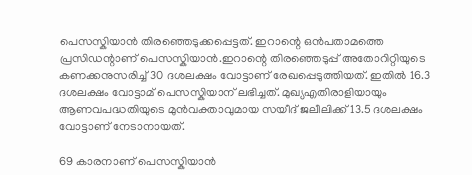പെസസ്കിയാൻ തിരഞ്ഞെടുക്കപ്പെട്ടത്. ഇറാന്റെ ഒൻപതാമത്തെ പ്രസിഡന്റാണ് പെസസ്കിയാൻ.ഇറാന്റെ തിരഞ്ഞെടുപ്പ് അതോറിറ്റിയുടെ കണക്കനുസരിച്ച് 30 ദശലക്ഷം വോട്ടാണ് രേഖപ്പെടുത്തിയത്. ഇതിൽ 16.3 ദശലക്ഷം വോട്ടാമ് പെസസ്കിയാന് ലഭിച്ചത്. മുഖ്യഎതിരാളിയായും ആണവപദ്ധതിയുടെ മുന്‍വക്താവുമായ സയീദ് ജലീലിക്ക് 13.5 ദശലക്ഷം വോട്ടാണ് നേടാനായത്.

69 കാരനാണ് പെസസ്കിയാൻ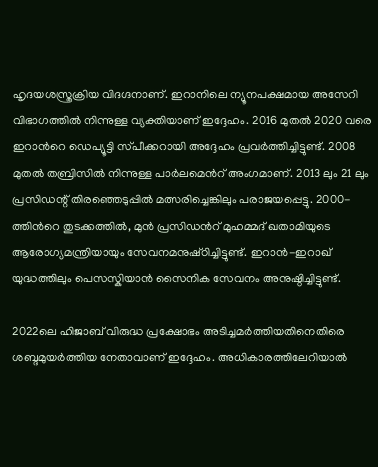ഹൃദയശസ്ത്രക്രിയ വിദഗ്ദനാണ്. ഇറാനിലെ ന്യൂനപക്ഷമായ അസേറി വിഭാഗത്തില്‍ നിന്നുള്ള വ്യക്തിയാണ് ഇദ്ദേഹം. 2016 മുതൽ 2020 വരെ ഇറാന്‍റെ ഡെപ്യൂട്ടി സ്‌പീക്കറായി അദ്ദേഹം പ്രവർത്തിച്ചിട്ടുണ്ട്. 2008 മുതൽ തബ്രിസില്‍ നിന്നുള്ള പാർലമെന്‍റ് അംഗമാണ്. 2013 ലും 21 ലും പ്രസിഡന്റ് തിരഞ്ഞെടുപ്പിൽ മത്സരിച്ചെങ്കിലും പരാജയപ്പെട്ടു. 2000-ത്തിന്‍റെ തുടക്കത്തിൽ, മുൻ പ്രസിഡന്‍റ് മുഹമ്മദ് ഖതാമിയുടെ ആരോഗ്യമന്ത്രിയായും സേവനമനുഷ്‌ഠിച്ചിട്ടുണ്ട്. ഇറാൻ-ഇറാഖ് യുദ്ധത്തിലും പെസസ്കിയാൻ സൈനിക സേവനം അനുഷ്ഠിച്ചിട്ടുണ്ട്.

2022ലെ ഹിജാബ് വിരുദ്ധ പ്രക്ഷോഭം അടിച്ചമർത്തിയതിനെതിരെ ശബ്ദമുയർത്തിയ നേതാവാണ് ഇദ്ദേഹം. അധികാരത്തിലേറിയാൽ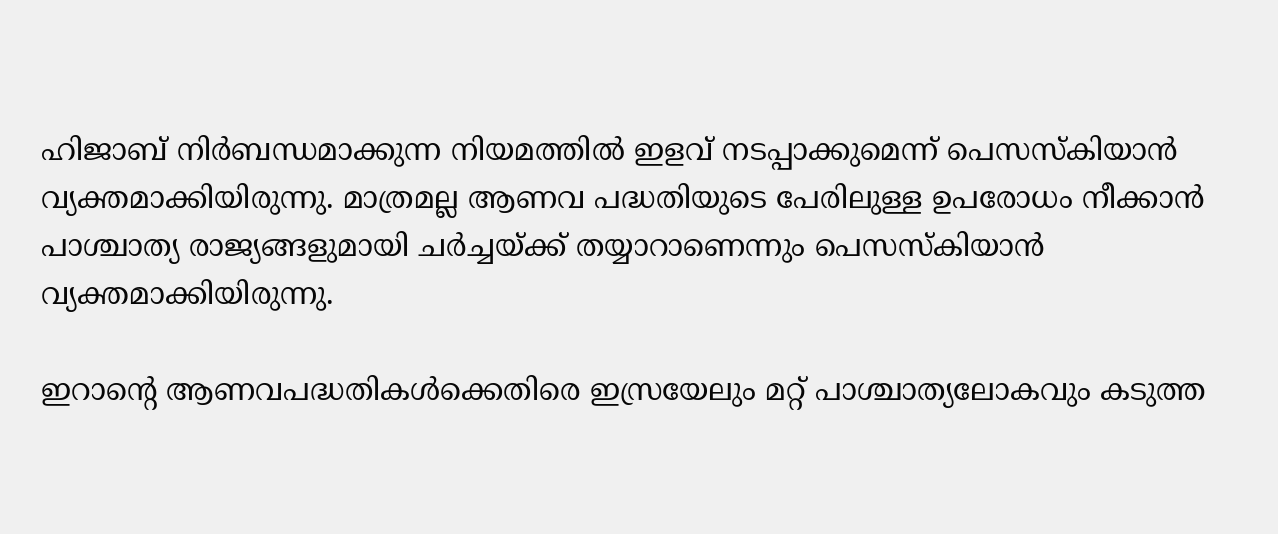ഹിജാബ് നിർബന്ധമാക്കുന്ന നിയമത്തിൽ ഇളവ് നടപ്പാക്കുമെന്ന് പെസസ്കിയാൻ വ്യക്തമാക്കിയിരുന്നു. മാത്രമല്ല ആണവ പദ്ധതിയുടെ പേരിലുള്ള ഉപരോധം നീക്കാൻ പാശ്ചാത്യ രാജ്യങ്ങളുമായി ചർച്ചയ്‌ക്ക് തയ്യാറാണെന്നും പെസസ്കിയാൻ വ്യക്തമാക്കിയിരുന്നു.

ഇറാന്റെ ആണവപദ്ധതികള്‍ക്കെതിരെ ഇസ്രയേലും മറ്റ് പാശ്ചാത്യലോകവും കടുത്ത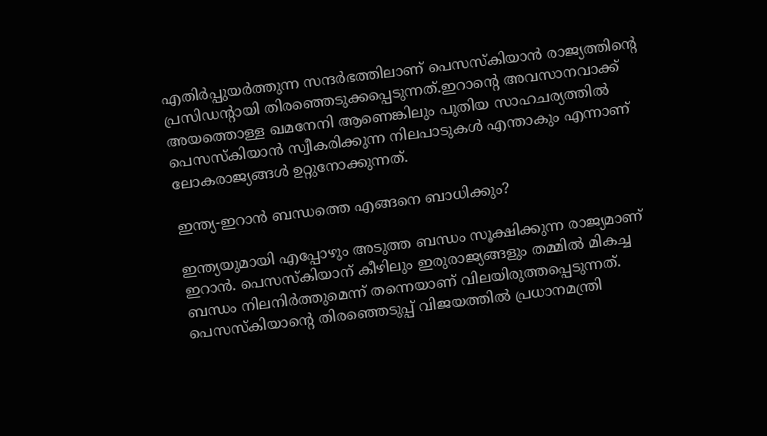എതിർപ്പുയർത്തുന്ന സന്ദർഭത്തിലാണ് പെസസ്കിയാൻ രാജ്യത്തിന്റെ പ്രസിഡന്റായി തിരഞ്ഞെടുക്കപ്പെടുന്നത്.ഇറാന്റെ അവസാനവാക്ക് അയത്തൊള്ള ഖമനേനി ആണെങ്കിലും പുതിയ സാഹചര്യത്തിൽ പെസസ്കിയാൻ സ്വീകരിക്കുന്ന നിലപാടുകൾ എന്താകും എന്നാണ് ലോകരാജ്യങ്ങൾ ഉറ്റുനോക്കുന്നത്.

ഇന്ത്യ-ഇറാൻ ബന്ധത്തെ എങ്ങനെ ബാധിക്കും?

ഇന്ത്യയുമായി എപ്പോഴും അടുത്ത ബന്ധം സൂക്ഷിക്കുന്ന രാജ്യമാണ് ഇറാൻ. പെസസ്കിയാന് കീഴിലും ഇരുരാജ്യങ്ങളും തമ്മിൽ മികച്ച ബന്ധം നിലനിർത്തുമെന്ന് തന്നെയാണ് വിലയിരുത്തപ്പെടുന്നത്. പെസസ്കിയാന്റെ തിരഞ്ഞെടുപ്പ് വിജയത്തിൽ പ്രധാനമന്ത്രി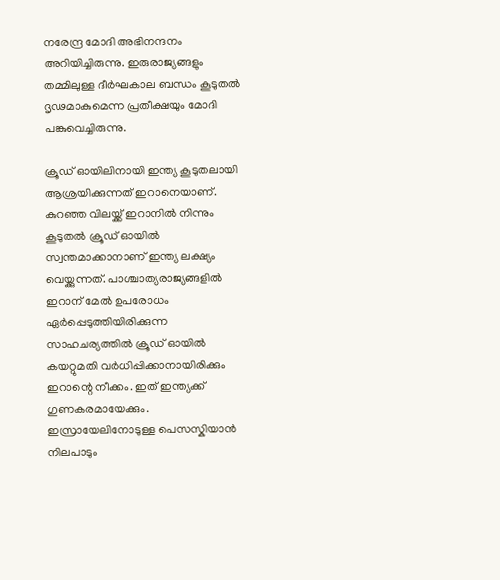നരേന്ദ്ര മോദി അഭിനന്ദനം അറിയിച്ചിരുന്നു. ഇരുരാജ്യങ്ങളും തമ്മിലുള്ള ദീർഘകാല ബന്ധം കൂടുതൽ ദൃഢമാകുമെന്ന പ്രതീക്ഷയും മോദി പങ്കുവെച്ചിരുന്നു.

ക്രൂഡ് ഓയിലിനായി ഇന്ത്യ കൂടുതലായി ആശ്രയിക്കുന്നത് ഇറാനെയാണ്. കുറഞ്ഞ വിലയ്ക്ക് ഇറാനിൽ നിന്നും കൂടുതൽ ക്രൂഡ് ഓയിൽ സ്വന്തമാക്കാനാണ് ഇന്ത്യ ലക്ഷ്യം വെയ്ക്കുന്നത്. പാശ്ചാത്യരാജ്യങ്ങളിൽ ഇറാന് മേൽ ഉപരോധം ഏർപ്പെടുത്തിയിരിക്കുന്ന സാഹചര്യത്തിൽ ക്രൂഡ് ഓയിൽ കയറ്റുമതി വർധിപ്പിക്കാനായിരിക്കും ഇറാന്റെ നീക്കം. ഇത് ഇന്ത്യക്ക് ഗുണകരമായേക്കും. ഇസ്രായേലിനോടുള്ള പെസസ്കിയാൻ നിലപാടും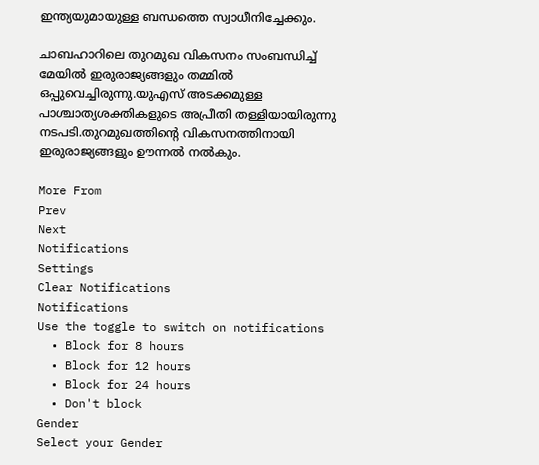ഇന്ത്യയുമായുള്ള ബന്ധത്തെ സ്വാധീനിച്ചേക്കും.

ചാബഹാറിലെ തുറമുഖ വികസനം സംബന്ധിച്ച് മേയിൽ ഇരുരാജ്യങ്ങളും തമ്മിൽ ഒപ്പുവെച്ചിരുന്നു.യുഎസ് അടക്കമുള്ള പാശ്ചാത്യശക്തികളുടെ അപ്രീതി തള്ളിയായിരുന്നു നടപടി.തുറമുഖത്തിന്റെ വികസനത്തിനായി ഇരുരാജ്യങ്ങളും ഊന്നൽ നൽകും.

More From
Prev
Next
Notifications
Settings
Clear Notifications
Notifications
Use the toggle to switch on notifications
  • Block for 8 hours
  • Block for 12 hours
  • Block for 24 hours
  • Don't block
Gender
Select your Gender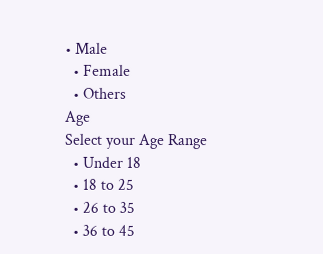• Male
  • Female
  • Others
Age
Select your Age Range
  • Under 18
  • 18 to 25
  • 26 to 35
  • 36 to 45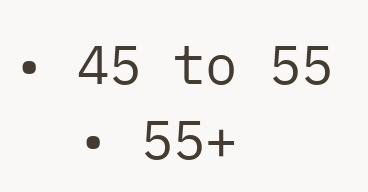• 45 to 55
  • 55+